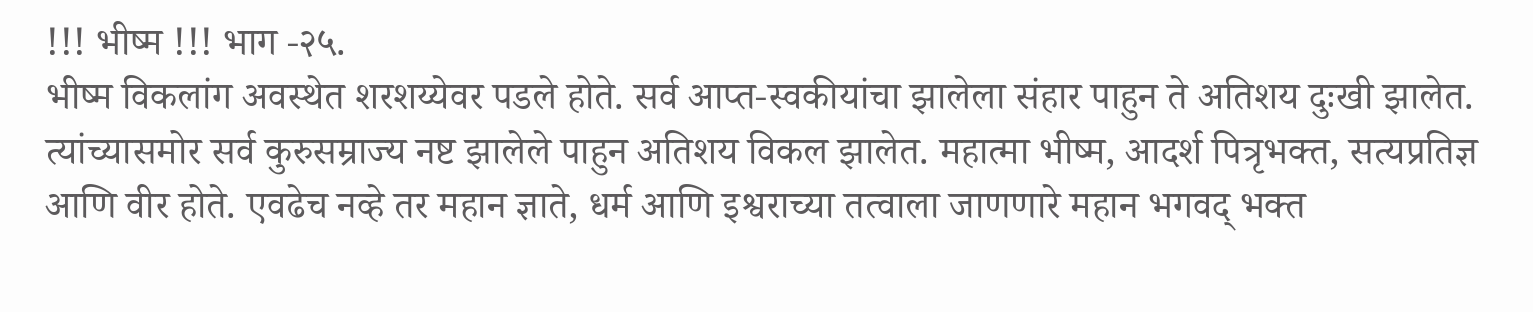!!! भीष्म !!! भाग -२५.
भीष्म विकलांग अवस्थेत शरशय्येवर पडले होते. सर्व आप्त-स्वकीयांचा झालेला संहार पाहुन ते अतिशय दुःखी झालेत. त्यांच्यासमोर सर्व कुरुसम्राज्य नष्ट झालेले पाहुन अतिशय विकल झालेत. महात्मा भीष्म, आदर्श पित्रृभक्त, सत्यप्रतिज्ञ आणि वीर होते. एवढेच नव्हे तर महान ज्ञाते, धर्म आणि इश्वराच्या तत्वाला जाणणारे महान भगवद् भक्त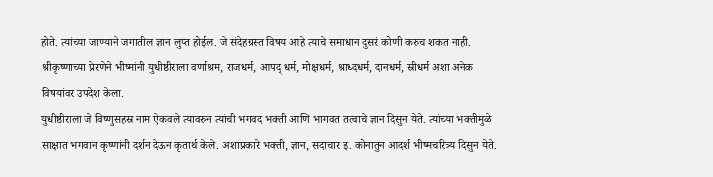होते. त्यांच्या जाण्याने जगातील ज्ञान लुप्त होईल. जे संदेहग्रस्त विषय आहे त्याचे समाधान दुसरं कोणी करुच शकत नाही. श्रीकृष्णाच्या प्रेरणेने भीष्मांनी युधीष्ठीराला वर्णाश्रम, राजधर्म, आपद् धर्म, मोक्षधर्म, श्राध्दधर्म, दानधर्म, स्रीधर्म अशा अनेक विषयांवर उपदेश केला.
युधीष्ठीराला जे विष्णुसहस्र नाम ऐकवले त्यावरुन त्यांची भगवद भक्ती आणि भागवत तत्वाचे ज्ञान दिसुन येते. त्यांच्या भक्तीमुळे साक्षात भगवान कृष्णांनी दर्शन देऊन कृतार्थ केले. अशाप्रकारे भक्ती, ज्ञान, सदाचार इ. कोनातुन आदर्श भीष्मचरित्र्य दिसुन येते.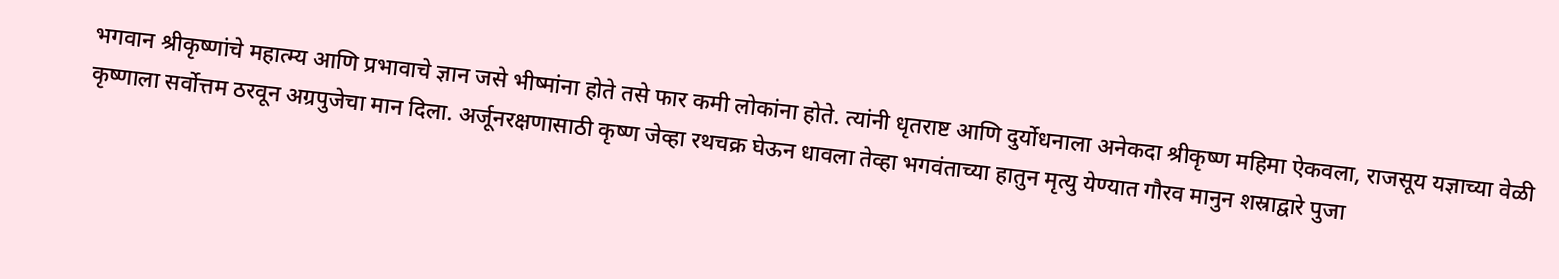भगवान श्रीकृष्णांचे महात्म्य आणि प्रभावाचे ज्ञान जसे भीष्मांना होते तसे फार कमी लोकांना होते. त्यांनी धृतराष्ट आणि दुर्योधनाला अनेकदा श्रीकृष्ण महिमा ऐकवला, राजसूय यज्ञाच्या वेळी कृष्णाला सर्वोत्तम ठरवून अग्रपुजेचा मान दिला. अर्जूनरक्षणासाठी कृष्ण जेव्हा रथचक्र घेऊन धावला तेव्हा भगवंताच्या हातुन मृत्यु येण्यात गौरव मानुन शस्राद्वारे पुजा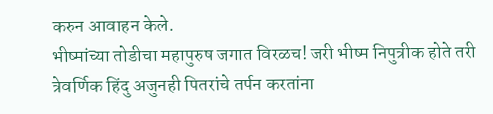करुन आवाहन केले.
भीष्मांच्या तोडीचा महापुरुष जगात विरळच! जरी भीष्म निपुत्रीक होते तरी त्रेवर्णिक हिंदु अजुनही पितरांचे तर्पन करतांना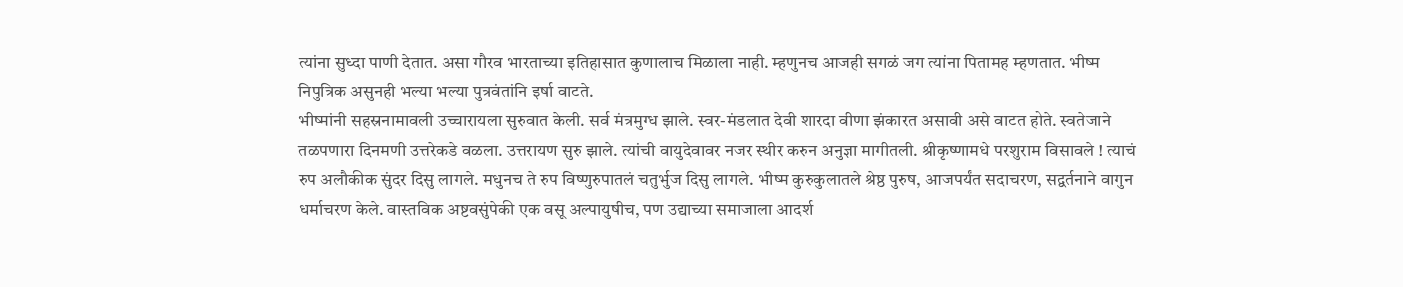त्यांना सुध्दा पाणी देतात. असा गौरव भारताच्या इतिहासात कुणालाच मिळाला नाही. म्हणुनच आजही सगळं जग त्यांना पितामह म्हणतात. भीष्म निपुत्रिक असुनही भल्या भल्या पुत्रवंतांनि इर्षा वाटते.
भीष्मांनी सहस्रनामावली उच्चारायला सुरुवात केली. सर्व मंत्रमुग्ध झाले. स्वर-मंडलात देवी शारदा वीणा झंकारत असावी असे वाटत होते. स्वतेजाने तळपणारा दिनमणी उत्तरेकडे वळला. उत्तरायण सुरु झाले. त्यांची वायुदेवावर नजर स्थीर करुन अनुज्ञा मागीतली. श्रीकृष्णामधे परशुराम विसावले ! त्याचं रुप अलौकीक सुंदर दिसु लागले. मधुनच ते रुप विष्णुरुपातलं चतुर्भुज दिसु लागले. भीष्म कुरुकुलातले श्रेष्ठ पुरुष, आजपर्यंत सदाचरण, सद्वर्तनाने वागुन धर्माचरण केले. वास्तविक अष्टवसुंपेकी एक वसू अल्पायुषीच, पण उद्याच्या समाजाला आदर्श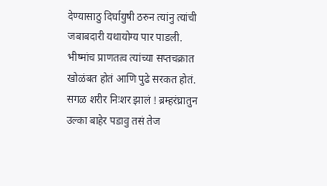देण्यासाठु दिर्घायुषी ठरुन त्यांनु त्यांची जबाबदारी यथायोग्य पार पाडली.
भीष्मांच प्राणतत्व त्यांच्या सप्तचक्रात खोळंबत होतं आणि पुढे सरकत होतं. सगळ शरीर निःशर झालं ! ब्रम्हरंघ्रातुन उल्का बाहेर पडावु तसं तेज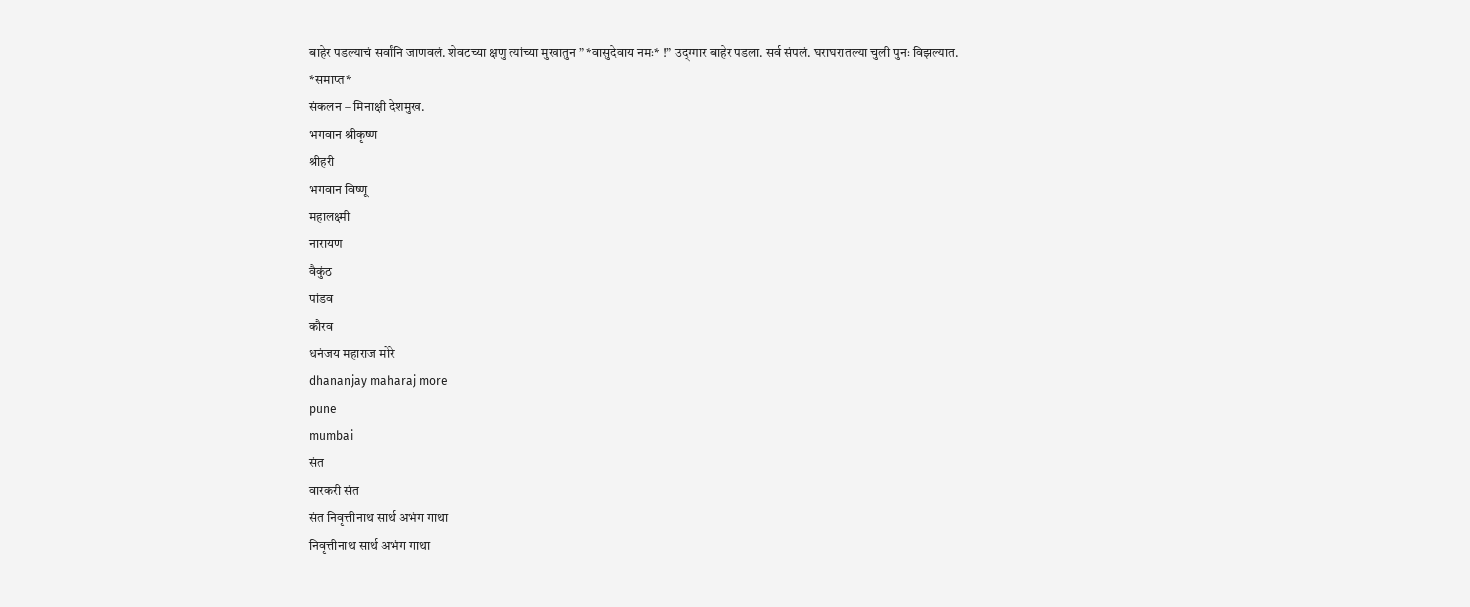बाहेर पडल्याचं सर्वांनि जाणवलं. शेवटच्या क्षणु त्यांच्या मुखातुन ” *वासुदेवाय नमः* !” उद्ग्गार बाहेर पडला. सर्व संपलं. घराघरातल्या चुली पुनः विझल्यात.
*समाप्त*
संकलन – मिनाक्षी देशमुख.
भगवान श्रीकृष्ण
श्रीहरी
भगवान विष्णू
महालक्ष्मी
नारायण
वैकुंठ
पांडव
कौरव
धनंजय महाराज मोरे
dhananjay maharaj more
pune
mumbai
संत
वारकरी संत
संत निवृत्तीनाथ सार्थ अभंग गाथा
निवृत्तीनाथ सार्थ अभंग गाथा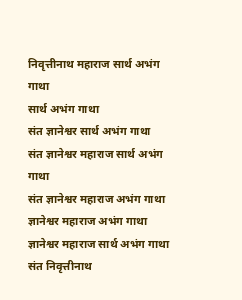निवृत्तीनाथ महाराज सार्थ अभंग गाथा
सार्थ अभंग गाथा
संत ज्ञानेश्वर सार्थ अभंग गाथा
संत ज्ञानेश्वर महाराज सार्थ अभंग गाथा
संत ज्ञानेश्वर महाराज अभंग गाथा
ज्ञानेश्वर महाराज अभंग गाथा
ज्ञानेश्वर महाराज सार्थ अभंग गाथा
संत निवृत्तीनाथ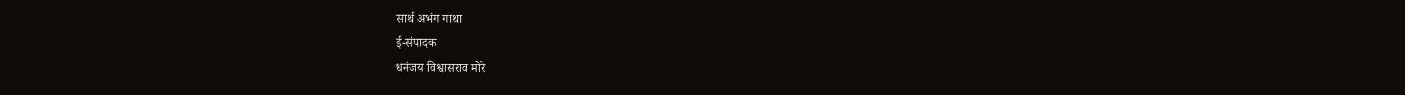सार्थ अभंग गाथा
ई-संपादक
धनंजय विश्वासराव मोरे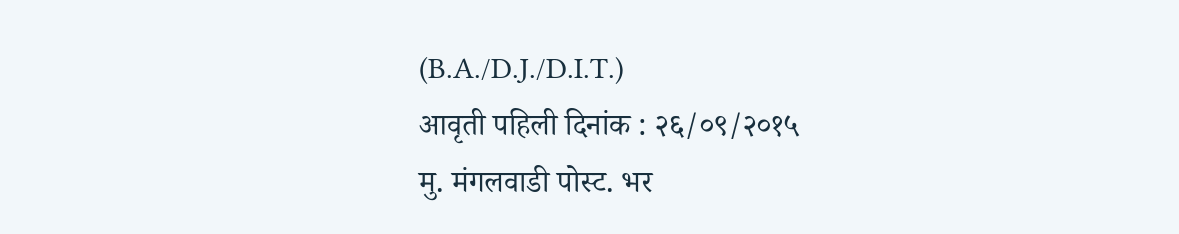(B.A./D.J./D.I.T.)
आवृती पहिली दिनांक : २६/०९/२०१५
मु. मंगलवाडी पोस्ट. भर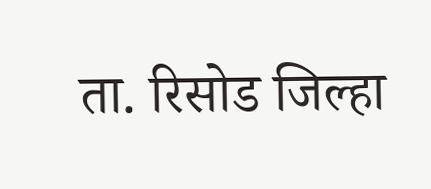ता. रिसोड जिल्हा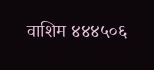वाशिम ४४४५०६